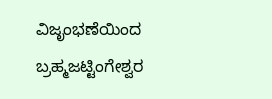ವಿಜೃಂಭಣೆಯಿಂದ ಬ್ರಹ್ಮಜಟ್ಟಿಂಗೇಶ್ವರ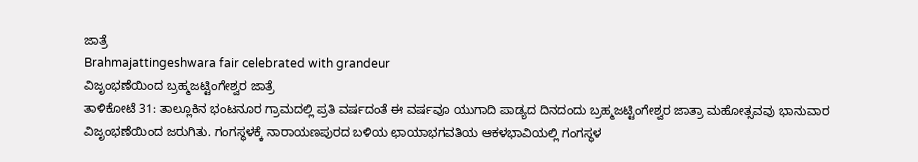ಜಾತ್ರೆ
Brahmajattingeshwara fair celebrated with grandeur
ವಿಜೃಂಭಣೆಯಿಂದ ಬ್ರಹ್ಮಜಟ್ಟಿಂಗೇಶ್ವರ ಜಾತ್ರೆ
ತಾಳಿಕೋಟೆ 31: ತಾಲ್ಲೂಕಿನ ಭಂಟನೂರ ಗ್ರಾಮದಲ್ಲಿ ಪ್ರತಿ ವರ್ಷದಂತೆ ಈ ವರ್ಷವೂ ಯುಗಾದಿ ಪಾಡ್ಯದ ದಿನದಂದು ಬ್ರಹ್ಮಜಟ್ಟಿಂಗೇಶ್ವರ ಜಾತ್ರಾ ಮಹೋತ್ಸವವು ಭಾನುವಾರ ವಿಜೃಂಭಣೆಯಿಂದ ಜರುಗಿತು. ಗಂಗಸ್ಥಳಕ್ಕೆ ನಾರಾಯಣಪುರದ ಬಳಿಯ ಛಾಯಾಭಗವತಿಯ ಆಕಳಭಾವಿಯಲ್ಲಿ ಗಂಗಸ್ಥಳ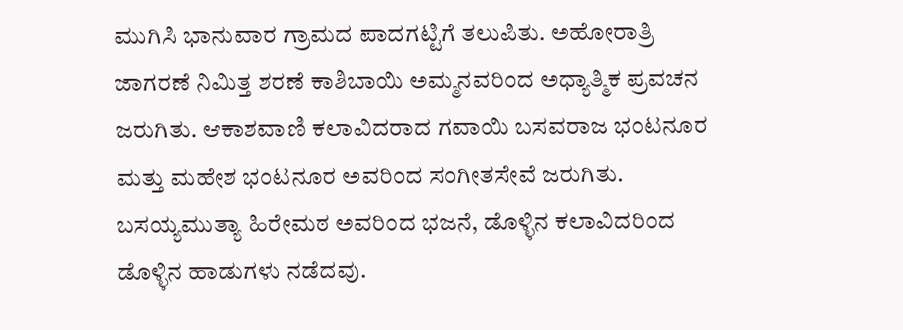ಮುಗಿಸಿ ಭಾನುವಾರ ಗ್ರಾಮದ ಪಾದಗಟ್ಟಿಗೆ ತಲುಪಿತು. ಅಹೋರಾತ್ರಿ ಜಾಗರಣೆ ನಿಮಿತ್ತ ಶರಣೆ ಕಾಶಿಬಾಯಿ ಅಮ್ಮನವರಿಂದ ಅಧ್ಯಾತ್ಮಿಕ ಪ್ರವಚನ ಜರುಗಿತು. ಆಕಾಶವಾಣಿ ಕಲಾವಿದರಾದ ಗವಾಯಿ ಬಸವರಾಜ ಭಂಟನೂರ ಮತ್ತು ಮಹೇಶ ಭಂಟನೂರ ಅವರಿಂದ ಸಂಗೀತಸೇವೆ ಜರುಗಿತು. ಬಸಯ್ಯಮುತ್ಯಾ ಹಿರೇಮಠ ಅವರಿಂದ ಭಜನೆ, ಡೊಳ್ಳಿನ ಕಲಾವಿದರಿಂದ ಡೊಳ್ಳಿನ ಹಾಡುಗಳು ನಡೆದವು.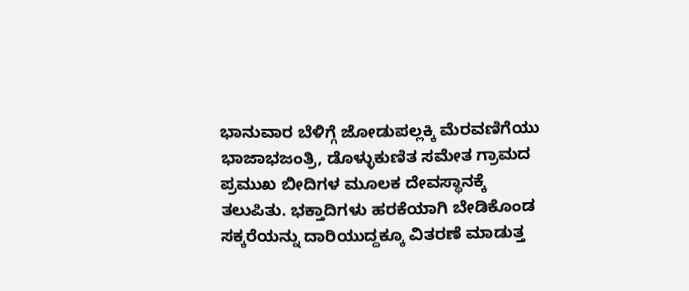ಭಾನುವಾರ ಬೆಳಿಗ್ಗೆ ಜೋಡುಪಲ್ಲಕ್ಕಿ ಮೆರವಣಿಗೆಯು ಭಾಜಾಭಜಂತ್ರಿ, ಡೊಳ್ಳುಕುಣಿತ ಸಮೇತ ಗ್ರಾಮದ ಪ್ರಮುಖ ಬೀದಿಗಳ ಮೂಲಕ ದೇವಸ್ಥಾನಕ್ಕೆ ತಲುಪಿತು. ಭಕ್ತಾದಿಗಳು ಹರಕೆಯಾಗಿ ಬೇಡಿಕೊಂಡ ಸಕ್ಕರೆಯನ್ನು ದಾರಿಯುದ್ದಕ್ಕೂ ವಿತರಣೆ ಮಾಡುತ್ತ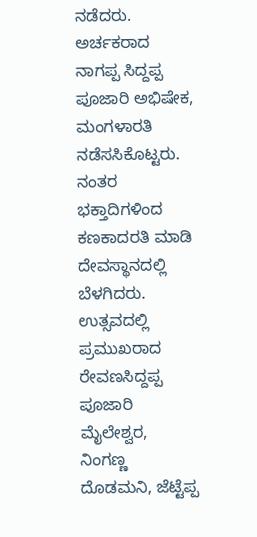ನಡೆದರು. ಅರ್ಚಕರಾದ ನಾಗಪ್ಪ ಸಿದ್ದಪ್ಪ ಪೂಜಾರಿ ಅಭಿಷೇಕ, ಮಂಗಳಾರತಿ ನಡೆಸಸಿಕೊಟ್ಟರು. ನಂತರ ಭಕ್ತಾದಿಗಳಿಂದ ಕಣಕಾದರತಿ ಮಾಡಿ ದೇವಸ್ಥಾನದಲ್ಲಿ ಬೆಳಗಿದರು. ಉತ್ಸವದಲ್ಲಿ ಪ್ರಮುಖರಾದ ರೇವಣಸಿದ್ದಪ್ಪ ಪೂಜಾರಿ ಮೈಲೇಶ್ವರ, ನಿಂಗಣ್ಣ ದೊಡಮನಿ, ಜೆಟ್ಟೆಪ್ಪ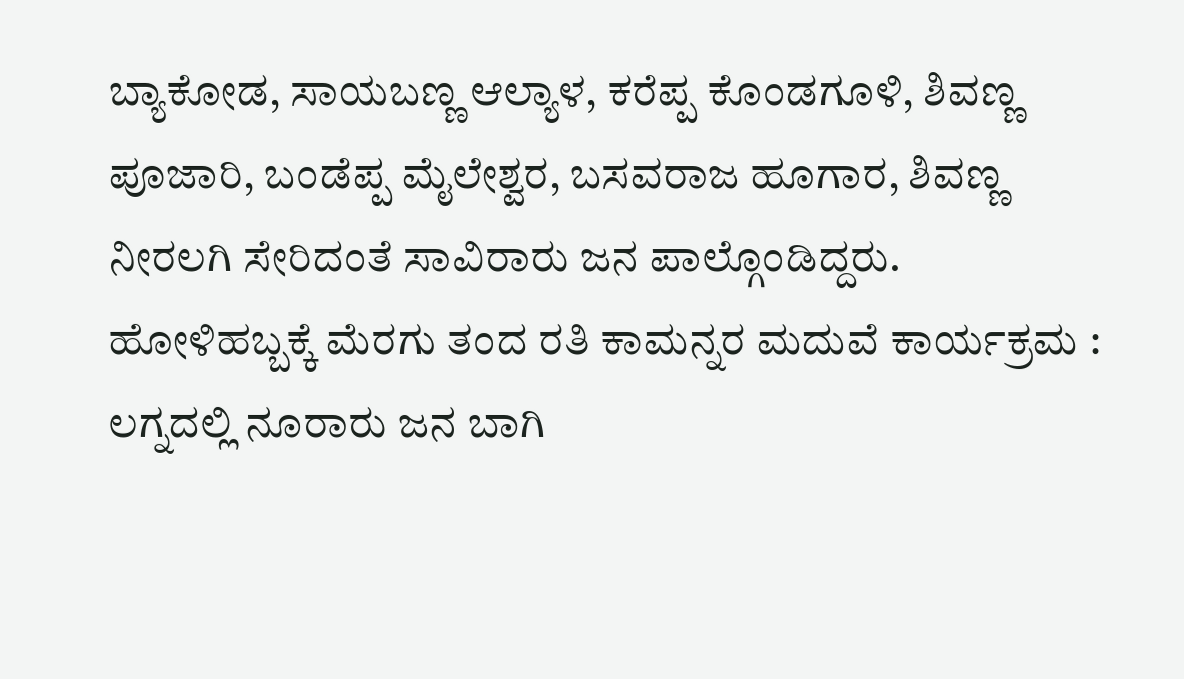ಬ್ಯಾಕೋಡ, ಸಾಯಬಣ್ಣ ಆಲ್ಯಾಳ, ಕರೆಪ್ಪ ಕೊಂಡಗೂಳಿ, ಶಿವಣ್ಣ ಪೂಜಾರಿ, ಬಂಡೆಪ್ಪ ಮೈಲೇಶ್ವರ, ಬಸವರಾಜ ಹೂಗಾರ, ಶಿವಣ್ಣ ನೀರಲಗಿ ಸೇರಿದಂತೆ ಸಾವಿರಾರು ಜನ ಪಾಲ್ಗೊಂಡಿದ್ದರು.
ಹೋಳಿಹಬ್ಬಕ್ಕೆ ಮೆರಗು ತಂದ ರತಿ ಕಾಮನ್ನರ ಮದುವೆ ಕಾರ್ಯಕ್ರಮ : ಲಗ್ನದಲ್ಲಿ ನೂರಾರು ಜನ ಬಾಗಿ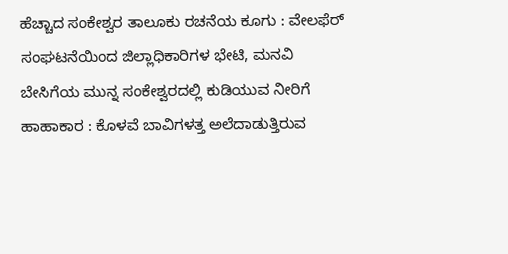ಹೆಚ್ಚಾದ ಸಂಕೇಶ್ವರ ತಾಲೂಕು ರಚನೆಯ ಕೂಗು : ವೇಲಫೆರ್ ಸಂಘಟನೆಯಿಂದ ಜಿಲ್ಲಾಧಿಕಾರಿಗಳ ಭೇಟಿ, ಮನವಿ
ಬೇಸಿಗೆಯ ಮುನ್ನ ಸಂಕೇಶ್ವರದಲ್ಲಿ ಕುಡಿಯುವ ನೀರಿಗೆ ಹಾಹಾಕಾರ : ಕೊಳವೆ ಬಾವಿಗಳತ್ತ ಅಲೆದಾಡುತ್ತಿರುವ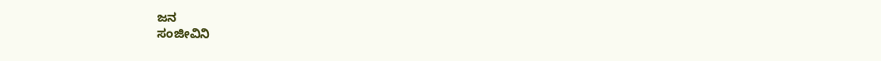ಜನ
ಸಂಜೀವಿನಿ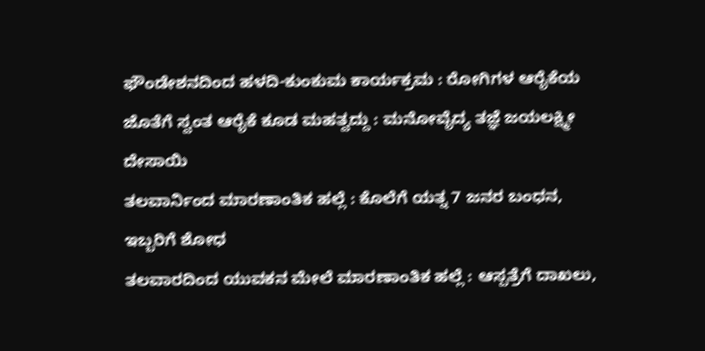ಫೌಂಡೇಶನದಿಂದ ಹಳದಿ-ಕುಂಕುಮ ಕಾರ್ಯಕ್ರಮ : ರೋಗಿಗಳ ಆರೈಕೆಯ ಜೊತೆಗೆ ಸ್ವಂತ ಆರೈಕೆ ಕೂಡ ಮಹತ್ವದ್ದು : ಮನೋವೈದ್ಯ ತಜ್ಞೆ ಜಯಲಕ್ಷ್ಮೀ ದೇಸಾಯಿ
ತಲವಾರ್ನಿಂದ ಮಾರಣಾಂತಿಕ ಹಲ್ಲೆ : ಕೊಲೆಗೆ ಯತ್ನ 7 ಜನರ ಬಂಧನ, ಇಬ್ಬರಿಗೆ ಶೋಧ
ತಲವಾರದಿಂದ ಯುವಕನ ಮೇಲೆ ಮಾರಣಾಂತಿಕ ಹಲ್ಲೆ : ಆಸ್ಪತ್ರೆಗೆ ದಾಖಲು,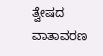ತ್ವೇಷದ ವಾತಾವರಣ